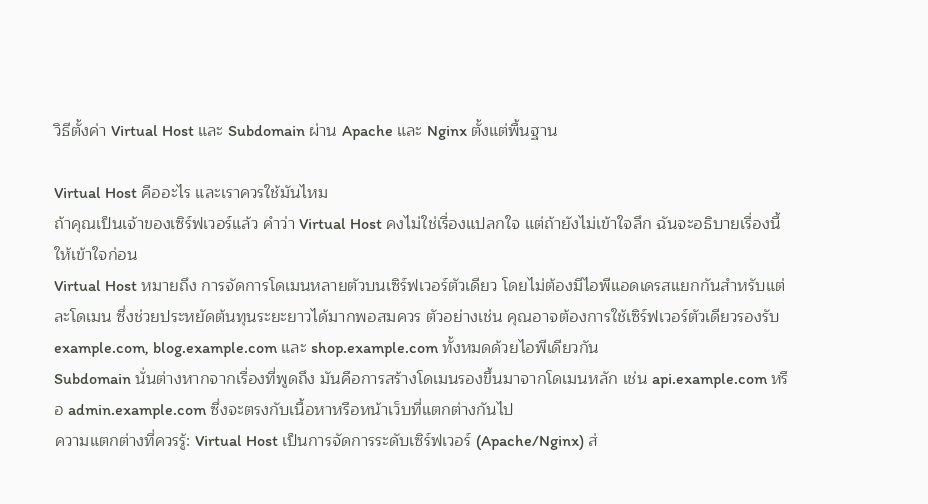วิธีตั้งค่า Virtual Host และ Subdomain ผ่าน Apache และ Nginx ตั้งแต่พื้นฐาน

Virtual Host คืออะไร และเราควรใช้มันไหม
ถ้าคุณเป็นเจ้าของเซิร์ฟเวอร์แล้ว คำว่า Virtual Host คงไม่ใช่เรื่องแปลกใจ แต่ถ้ายังไม่เข้าใจลึก ฉันจะอธิบายเรื่องนี้ให้เข้าใจก่อน
Virtual Host หมายถึง การจัดการโดเมนหลายตัวบนเซิร์ฟเวอร์ตัวเดียว โดยไม่ต้องมีไอพีแอดเดรสแยกกันสำหรับแต่ละโดเมน ซึ่งช่วยประหยัดต้นทุนระยะยาวได้มากพอสมควร ตัวอย่างเช่น คุณอาจต้องการใช้เซิร์ฟเวอร์ตัวเดียวรองรับ example.com, blog.example.com และ shop.example.com ทั้งหมดด้วยไอพีเดียวกัน
Subdomain นั่นต่างหากจากเรื่องที่พูดถึง มันคือการสร้างโดเมนรองขึ้นมาจากโดเมนหลัก เช่น api.example.com หรือ admin.example.com ซึ่งจะตรงกับเนื้อหาหรือหน้าเว็บที่แตกต่างกันไป
ความแตกต่างที่ควรรู้: Virtual Host เป็นการจัดการระดับเซิร์ฟเวอร์ (Apache/Nginx) ส่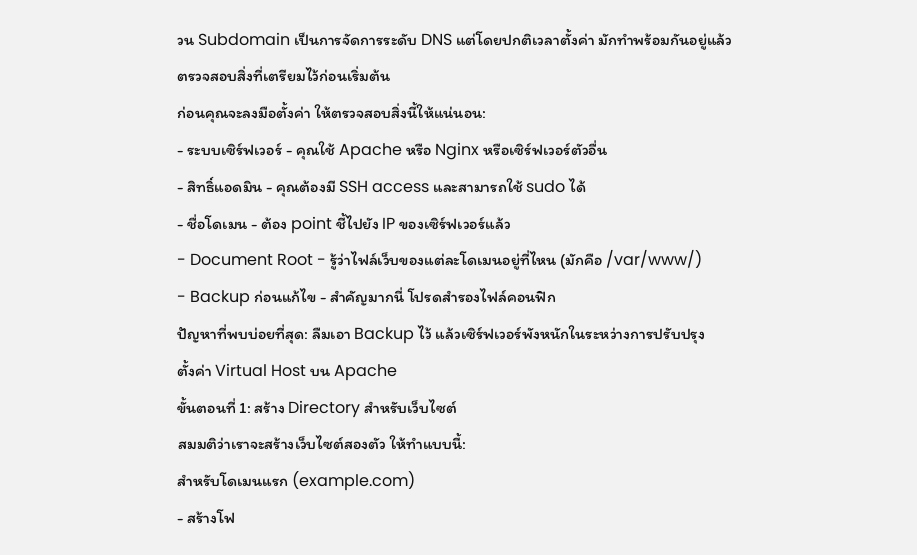วน Subdomain เป็นการจัดการระดับ DNS แต่โดยปกติเวลาตั้งค่า มักทำพร้อมกันอยู่แล้ว
ตรวจสอบสิ่งที่เตรียมไว้ก่อนเริ่มต้น
ก่อนคุณจะลงมือตั้งค่า ให้ตรวจสอบสิ่งนี้ให้แน่นอน:
- ระบบเซิร์ฟเวอร์ - คุณใช้ Apache หรือ Nginx หรือเซิร์ฟเวอร์ตัวอื่น
- สิทธิ์แอดมิน - คุณต้องมี SSH access และสามารถใช้ sudo ได้
- ชื่อโดเมน - ต้อง point ชี้ไปยัง IP ของเซิร์ฟเวอร์แล้ว
- Document Root - รู้ว่าไฟล์เว็บของแต่ละโดเมนอยู่ที่ไหน (มักคือ /var/www/)
- Backup ก่อนแก้ไข - สำคัญมากนี่ โปรดสำรองไฟล์คอนฟิก
ปัญหาที่พบบ่อยที่สุด: ลืมเอา Backup ไว้ แล้วเซิร์ฟเวอร์พังหนักในระหว่างการปรับปรุง
ตั้งค่า Virtual Host บน Apache
ขั้นตอนที่ 1: สร้าง Directory สำหรับเว็บไซต์
สมมติว่าเราจะสร้างเว็บไซต์สองตัว ให้ทำแบบนี้:
สำหรับโดเมนแรก (example.com)
- สร้างโฟ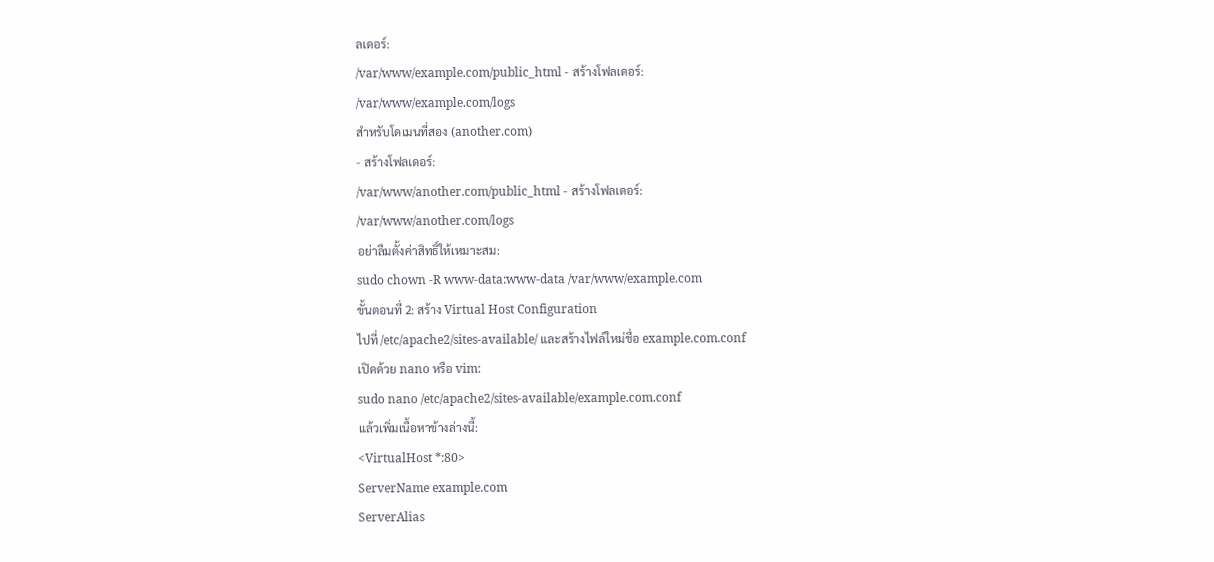ลเดอร์:
/var/www/example.com/public_html - สร้างโฟลเดอร์:
/var/www/example.com/logs
สำหรับโดเมนที่สอง (another.com)
- สร้างโฟลเดอร์:
/var/www/another.com/public_html - สร้างโฟลเดอร์:
/var/www/another.com/logs
อย่าลืมตั้งค่าสิทธิ์ให้เหมาะสม:
sudo chown -R www-data:www-data /var/www/example.com
ขั้นตอนที่ 2: สร้าง Virtual Host Configuration
ไปที่ /etc/apache2/sites-available/ และสร้างไฟล์ใหม่ชื่อ example.com.conf
เปิดด้วย nano หรือ vim:
sudo nano /etc/apache2/sites-available/example.com.conf
แล้วเพิ่มเนื้อหาข้างล่างนี้:
<VirtualHost *:80>
ServerName example.com
ServerAlias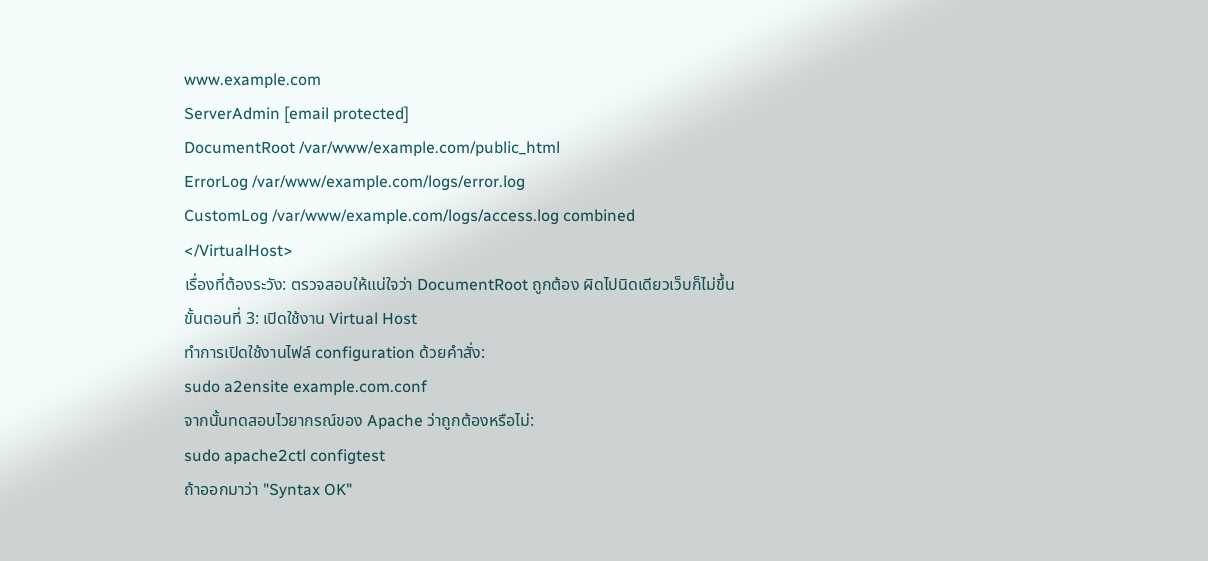www.example.com
ServerAdmin [email protected]
DocumentRoot /var/www/example.com/public_html
ErrorLog /var/www/example.com/logs/error.log
CustomLog /var/www/example.com/logs/access.log combined
</VirtualHost>
เรื่องที่ต้องระวัง: ตรวจสอบให้แน่ใจว่า DocumentRoot ถูกต้อง ผิดไปนิดเดียวเว็บก็ไม่ขึ้น
ขั้นตอนที่ 3: เปิดใช้งาน Virtual Host
ทำการเปิดใช้งานไฟล์ configuration ด้วยคำสั่ง:
sudo a2ensite example.com.conf
จากนั้นทดสอบไวยากรณ์ของ Apache ว่าถูกต้องหรือไม่:
sudo apache2ctl configtest
ถ้าออกมาว่า "Syntax OK"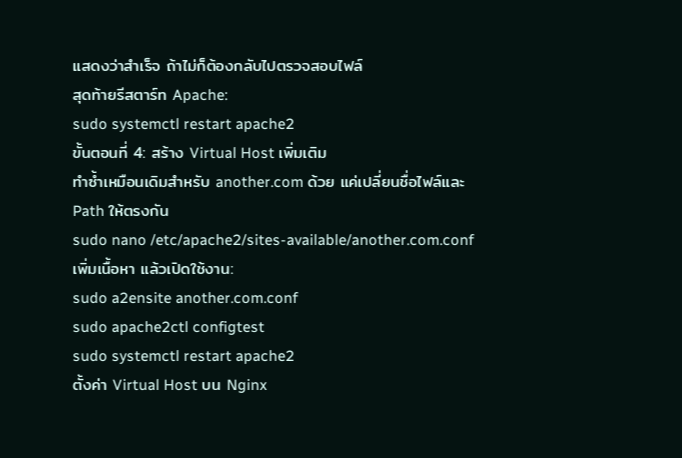แสดงว่าสำเร็จ ถ้าไม่ก็ต้องกลับไปตรวจสอบไฟล์
สุดท้ายรีสตาร์ท Apache:
sudo systemctl restart apache2
ขั้นตอนที่ 4: สร้าง Virtual Host เพิ่มเติม
ทำซ้ำเหมือนเดิมสำหรับ another.com ด้วย แค่เปลี่ยนชื่อไฟล์และ Path ให้ตรงกัน
sudo nano /etc/apache2/sites-available/another.com.conf
เพิ่มเนื้อหา แล้วเปิดใช้งาน:
sudo a2ensite another.com.conf
sudo apache2ctl configtest
sudo systemctl restart apache2
ตั้งค่า Virtual Host บน Nginx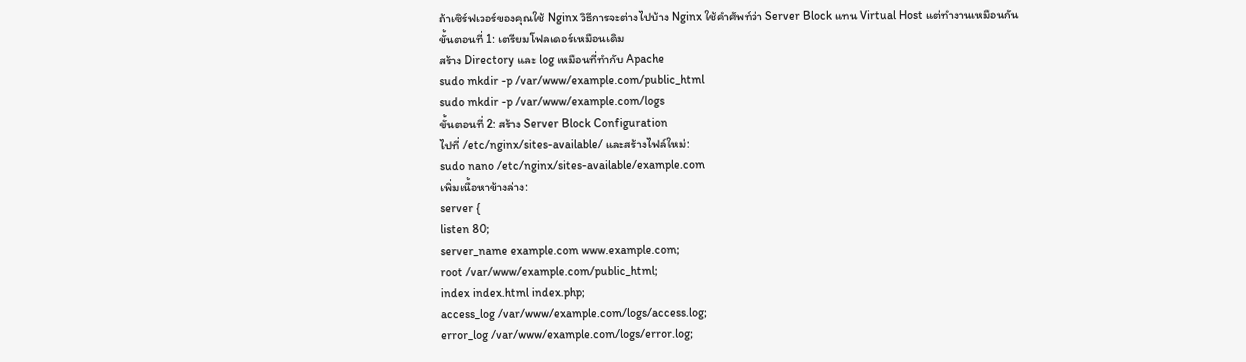ถ้าเซิร์ฟเวอร์ของคุณใช้ Nginx วิธีการจะต่างไปบ้าง Nginx ใช้คำศัพท์ว่า Server Block แทน Virtual Host แต่ทำงานเหมือนกัน
ขั้นตอนที่ 1: เตรียมโฟลเดอร์เหมือนเดิม
สร้าง Directory และ log เหมือนที่ทำกับ Apache
sudo mkdir -p /var/www/example.com/public_html
sudo mkdir -p /var/www/example.com/logs
ขั้นตอนที่ 2: สร้าง Server Block Configuration
ไปที่ /etc/nginx/sites-available/ และสร้างไฟล์ใหม่:
sudo nano /etc/nginx/sites-available/example.com
เพิ่มเนื้อหาข้างล่าง:
server {
listen 80;
server_name example.com www.example.com;
root /var/www/example.com/public_html;
index index.html index.php;
access_log /var/www/example.com/logs/access.log;
error_log /var/www/example.com/logs/error.log;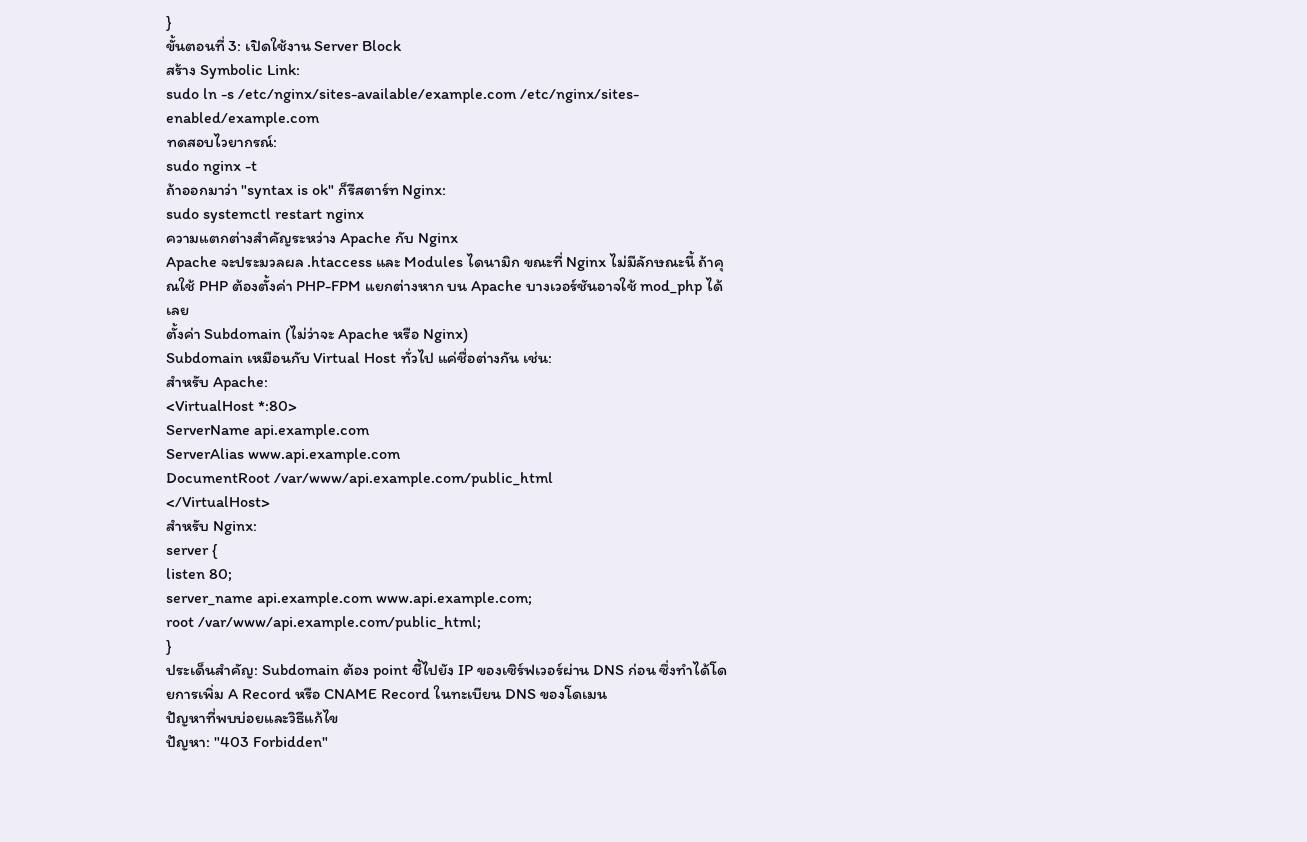}
ขั้นตอนที่ 3: เปิดใช้งาน Server Block
สร้าง Symbolic Link:
sudo ln -s /etc/nginx/sites-available/example.com /etc/nginx/sites-enabled/example.com
ทดสอบไวยากรณ์:
sudo nginx -t
ถ้าออกมาว่า "syntax is ok" ก็รีสตาร์ท Nginx:
sudo systemctl restart nginx
ความแตกต่างสำคัญระหว่าง Apache กับ Nginx
Apache จะประมวลผล .htaccess และ Modules ไดนามิก ขณะที่ Nginx ไม่มีลักษณะนี้ ถ้าคุณใช้ PHP ต้องตั้งค่า PHP-FPM แยกต่างหาก บน Apache บางเวอร์ชันอาจใช้ mod_php ได้เลย
ตั้งค่า Subdomain (ไม่ว่าจะ Apache หรือ Nginx)
Subdomain เหมือนกับ Virtual Host ทั่วไป แค่ชื่อต่างกัน เช่น:
สำหรับ Apache:
<VirtualHost *:80>
ServerName api.example.com
ServerAlias www.api.example.com
DocumentRoot /var/www/api.example.com/public_html
</VirtualHost>
สำหรับ Nginx:
server {
listen 80;
server_name api.example.com www.api.example.com;
root /var/www/api.example.com/public_html;
}
ประเด็นสำคัญ: Subdomain ต้อง point ชี้ไปยัง IP ของเซิร์ฟเวอร์ผ่าน DNS ก่อน ซึ่งทำได้โดยการเพิ่ม A Record หรือ CNAME Record ในทะเบียน DNS ของโดเมน
ปัญหาที่พบบ่อยและวิธีแก้ไข
ปัญหา: "403 Forbidden"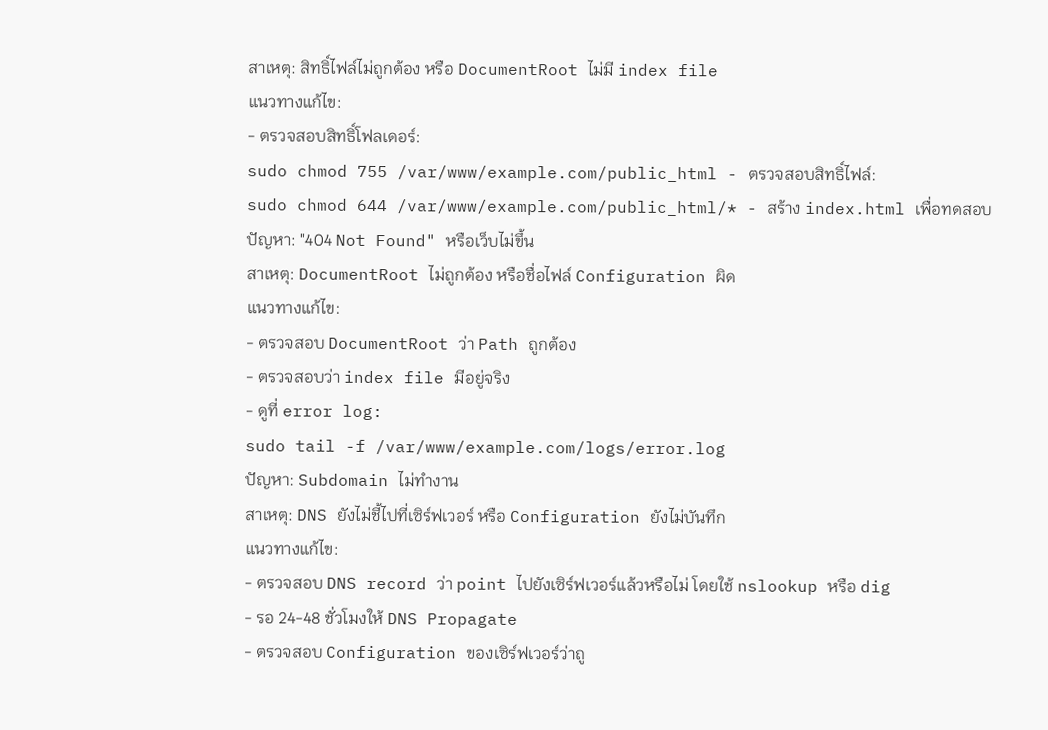สาเหตุ: สิทธิ์ไฟล์ไม่ถูกต้อง หรือ DocumentRoot ไม่มี index file
แนวทางแก้ไข:
- ตรวจสอบสิทธิ์โฟลเดอร์:
sudo chmod 755 /var/www/example.com/public_html - ตรวจสอบสิทธิ์ไฟล์:
sudo chmod 644 /var/www/example.com/public_html/* - สร้าง index.html เพื่อทดสอบ
ปัญหา: "404 Not Found" หรือเว็บไม่ขึ้น
สาเหตุ: DocumentRoot ไม่ถูกต้อง หรือชื่อไฟล์ Configuration ผิด
แนวทางแก้ไข:
- ตรวจสอบ DocumentRoot ว่า Path ถูกต้อง
- ตรวจสอบว่า index file มีอยู่จริง
- ดูที่ error log:
sudo tail -f /var/www/example.com/logs/error.log
ปัญหา: Subdomain ไม่ทำงาน
สาเหตุ: DNS ยังไม่ชี้ไปที่เซิร์ฟเวอร์ หรือ Configuration ยังไม่บันทึก
แนวทางแก้ไข:
- ตรวจสอบ DNS record ว่า point ไปยังเซิร์ฟเวอร์แล้วหรือไม่ โดยใช้ nslookup หรือ dig
- รอ 24-48 ชั่วโมงให้ DNS Propagate
- ตรวจสอบ Configuration ของเซิร์ฟเวอร์ว่าถู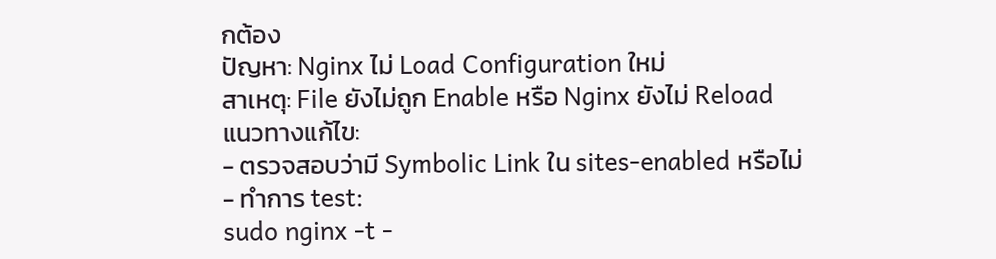กต้อง
ปัญหา: Nginx ไม่ Load Configuration ใหม่
สาเหตุ: File ยังไม่ถูก Enable หรือ Nginx ยังไม่ Reload
แนวทางแก้ไข:
- ตรวจสอบว่ามี Symbolic Link ใน sites-enabled หรือไม่
- ทำการ test:
sudo nginx -t -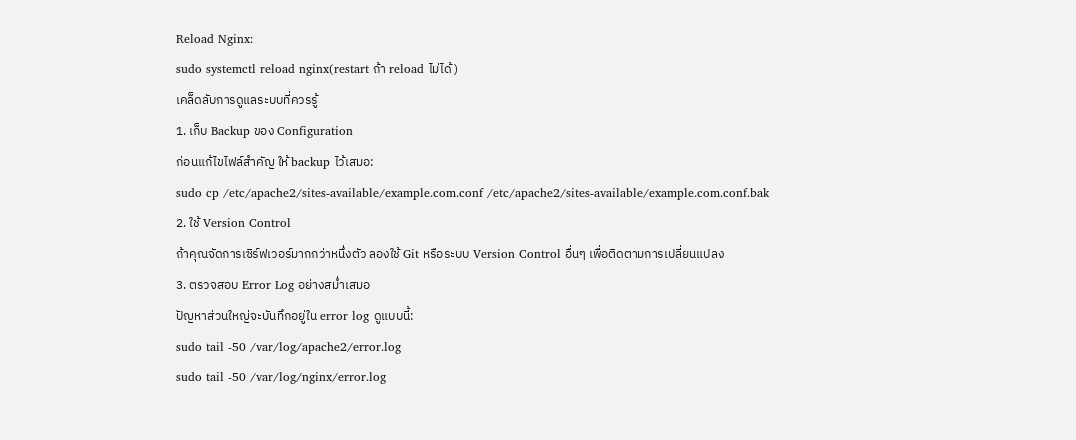Reload Nginx:
sudo systemctl reload nginx(restart ถ้า reload ไม่ได้)
เคล็ดลับการดูแลระบบที่ควรรู้
1. เก็บ Backup ของ Configuration
ก่อนแก้ไขไฟล์สำคัญ ให้ backup ไว้เสมอ:
sudo cp /etc/apache2/sites-available/example.com.conf /etc/apache2/sites-available/example.com.conf.bak
2. ใช้ Version Control
ถ้าคุณจัดการเซิร์ฟเวอร์มากกว่าหนึ่งตัว ลองใช้ Git หรือระบบ Version Control อื่นๆ เพื่อติดตามการเปลี่ยนแปลง
3. ตรวจสอบ Error Log อย่างสม่ำเสมอ
ปัญหาส่วนใหญ่จะบันทึกอยู่ใน error log ดูแบบนี้:
sudo tail -50 /var/log/apache2/error.log
sudo tail -50 /var/log/nginx/error.log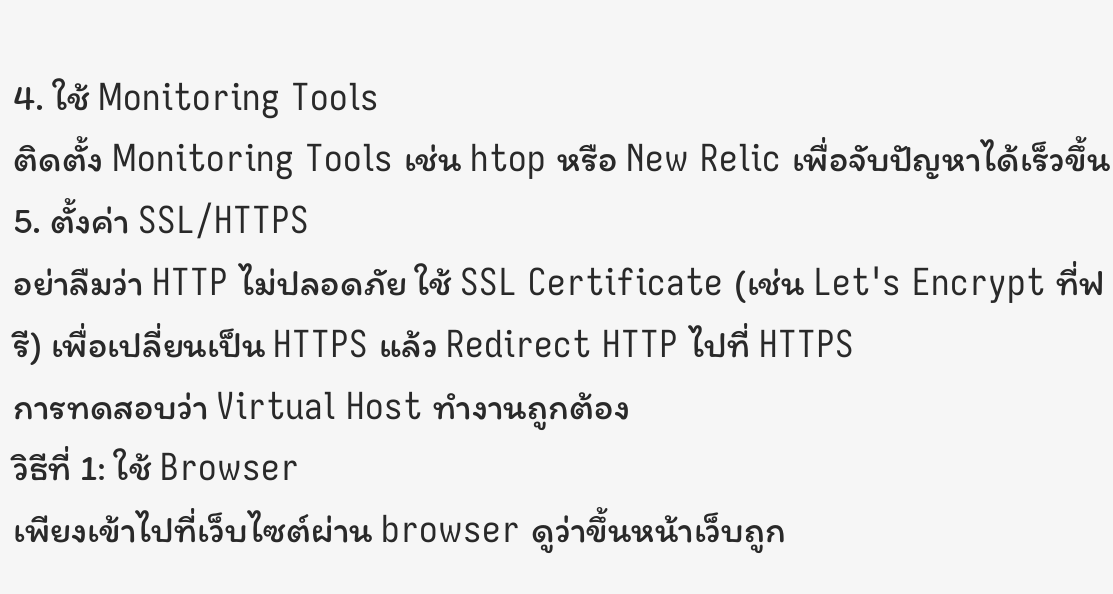4. ใช้ Monitoring Tools
ติดตั้ง Monitoring Tools เช่น htop หรือ New Relic เพื่อจับปัญหาได้เร็วขึ้น
5. ตั้งค่า SSL/HTTPS
อย่าลืมว่า HTTP ไม่ปลอดภัย ใช้ SSL Certificate (เช่น Let's Encrypt ที่ฟรี) เพื่อเปลี่ยนเป็น HTTPS แล้ว Redirect HTTP ไปที่ HTTPS
การทดสอบว่า Virtual Host ทำงานถูกต้อง
วิธีที่ 1: ใช้ Browser
เพียงเข้าไปที่เว็บไซต์ผ่าน browser ดูว่าขึ้นหน้าเว็บถูก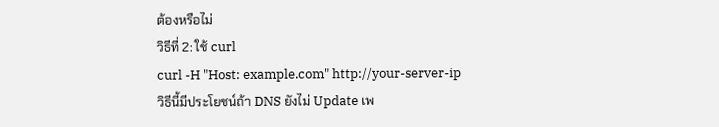ต้องหรือไม่
วิธีที่ 2: ใช้ curl
curl -H "Host: example.com" http://your-server-ip
วิธีนี้มีประโยชน์ถ้า DNS ยังไม่ Update เพ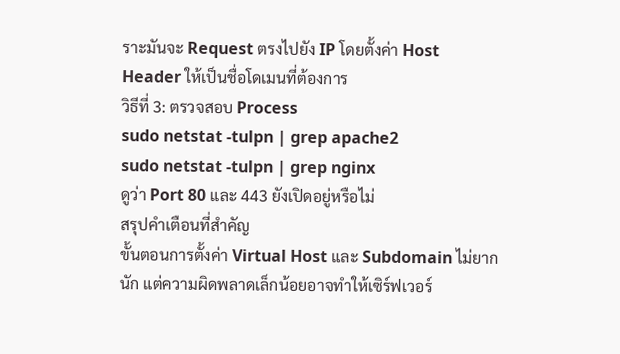ราะมันจะ Request ตรงไปยัง IP โดยตั้งค่า Host Header ให้เป็นชื่อโดเมนที่ต้องการ
วิธีที่ 3: ตรวจสอบ Process
sudo netstat -tulpn | grep apache2
sudo netstat -tulpn | grep nginx
ดูว่า Port 80 และ 443 ยังเปิดอยู่หรือไม่
สรุปคำเตือนที่สำคัญ
ขั้นตอนการตั้งค่า Virtual Host และ Subdomain ไม่ยากนัก แต่ความผิดพลาดเล็กน้อยอาจทำให้เซิร์ฟเวอร์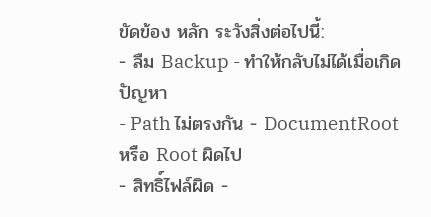ขัดข้อง หลัก ระวังสิ่งต่อไปนี้:
- ลืม Backup - ทำให้กลับไม่ได้เมื่อเกิดปัญหา
- Path ไม่ตรงกัน - DocumentRoot หรือ Root ผิดไป
- สิทธิ์ไฟล์ผิด -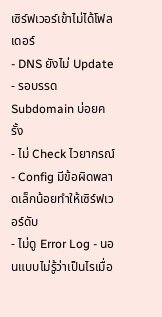เซิร์ฟเวอร์เข้าไม่ได้โฟลเดอร์
- DNS ยังไม่ Update - รอบรรด Subdomain บ่อยครั้ง
- ไม่ Check ไวยากรณ์ - Config มีข้อผิดพลาดเล็กน้อยทำให้เซิร์ฟเวอร์ดับ
- ไม่ดู Error Log - นอนแบบไม่รู้ว่าเป็นไรเมื่อ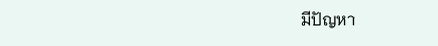มีปัญหา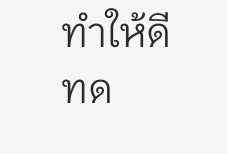ทำให้ดี ทด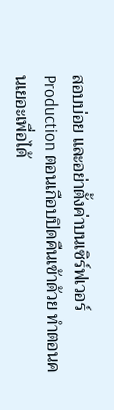สอบบ่อย และอย่าตั้งค่าบนเซิร์ฟเวอร์ Production ตอนเกือบปิดคืนเข้าด้วย ทำตอนคนเยอะเพื่อได้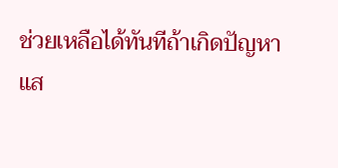ช่วยเหลือได้ทันทีถ้าเกิดปัญหา
แส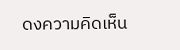ดงความคิดเห็น